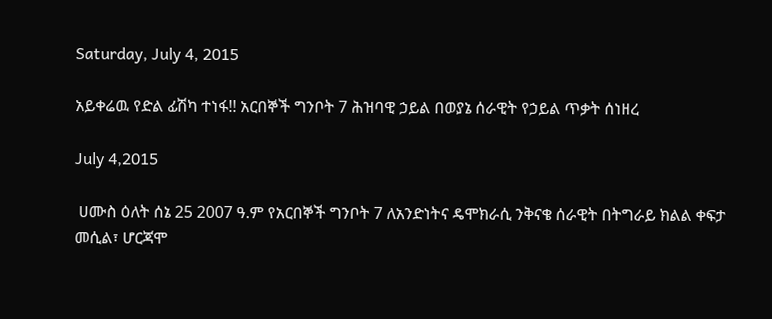Saturday, July 4, 2015

አይቀሬዉ የድል ፊሽካ ተነፋ!! አርበኞች ግንቦት 7 ሕዝባዊ ኃይል በወያኔ ሰራዊት የኃይል ጥቃት ሰነዘረ

July 4,2015

 ሀሙስ ዕለት ሰኔ 25 2007 ዓ.ም የአርበኞች ግንቦት 7 ለአንድነትና ዴሞክራሲ ንቅናቄ ሰራዊት በትግራይ ክልል ቀፍታ መሲል፣ ሆርጃሞ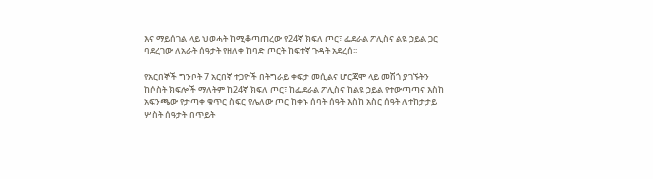እና ማይሰገል ላይ ህወሓት ከሚቆጣጠረው የ24ኛ ክፍለ ጦር፣ ፌደራል ፖሊስና ልዩ ኃይል ጋር ባደረገው ለአራት ሰዓታት የዘለቀ ከባድ ጦርት ከፍተኛ ጉዳት አደረሰ፡፡

የአርበኞች ግንቦት 7 አርበኛ ተጋዮች በትግራይ ቀፍታ መሲልና ሆርጃሞ ላይ መሽጎ ያገኙትን ከሶስት ክፍሎች ማለትም ከ24ኛ ክፍለ ጦር፣ ከፌደራል ፖሊስና ከልዩ ኃይል የተውጣጣና እስከ አፍንጫው የታጣቀ ቁጥር ስፍር የሌለው ጦር ከቀኑ ሰባት ሰዓት እስከ አስር ሰዓት ለተከታታይ ሦስት ሰዓታት በጥይት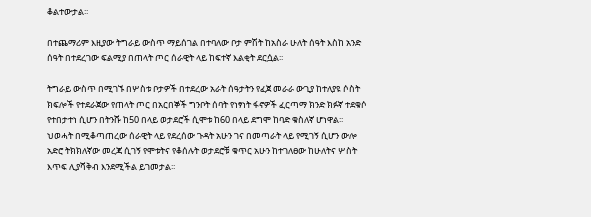ቆልተውታል፡፡

በተጨማሪም እዚያው ትግራይ ውስጥ ማይሰገል በተባለው ቦታ ምሽት ከአስራ ሁለት ሰዓት እስከ አንድ ሰዓት በተደረገው ፍልሚያ በጠላት ጦር ሰራዊት ላይ ከፍተኛ እልቂት ደርሷል፡፡

ትግራይ ውስጥ በሚገኙ በሦስቱ ቦታዎች በተደረው አራት ሰዓታትን የፈጀ መራራ ውጊያ ከተለያዩ ሶስት ክፍሎች የተደራጀው የጠላት ጦር በአርበኞች ግንቦት ሰባት የነፃነት ፋኖዎች ፈርጣማ ክንድ ክፉኛ ተደቁሶ የተበታተነ ሲሆን በትንሹ ከ50 በላይ ወታደሮች ሲሞቱ ከ60 በላይ ደግሞ ከባድ ቁስለኛ ሆነዋል፡፡ ህወሓት በሚቆጣጠረው ሰራዊት ላይ የደረሰው ጉዳት አሁን ገና በመጣራት ላይ የሚገኝ ሲሆን ውሎ አድሮ ትክክለኛው መረጃ ሲገኝ የሞቱትና የቆሰሉት ወታደሮቹ ቁጥር አሁን ከተገለፀው ከሁለትና ሦስት እጥፍ ሊያሻቅብ እንደሚችል ይገመታል፡፡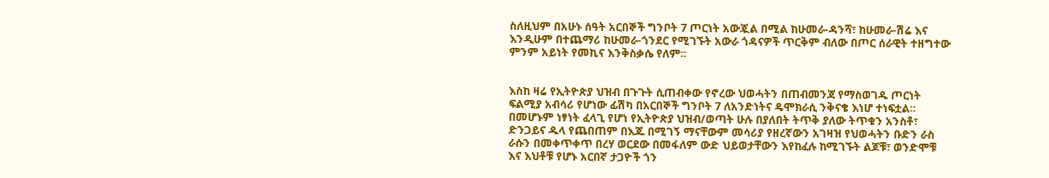ስለዚህም በአሁኑ ሰዓት አርበኞች ግንቦት 7 ጦርነት አውጇል በሚል ከሁመራ-ዳንሻ፣ ከሁመራ-ሽሬ እና እንዲሁም በተጨማሪ ከሁመራ-ጎንደር የሚገኙት አውራ ጎዳናዎች ጥርቅም ብለው በጦር ሰራዊት ተዘግተው ምንም አይነት የመኪና እንቅስቃሴ የለም፡፡


እስከ ዛሬ የኢትዮጵያ ህዝብ በጉጉት ሲጠብቀው የኖረው ህወሓትን በጠብመንጃ የማስወገዱ ጦርነት ፍልሚያ አብሳሪ የሆነው ፊሽካ በአርበኞች ግንቦት 7 ለአንድነትና ዴሞክራሲ ንቅናቄ እነሆ ተነፍቷል፡፡ በመሆኑም ነፃነት ፈላጊ የሆነ የኢትዮጵያ ህዝብ/ወጣት ሁሉ በያለበት ትጥቅ ያለው ትጥቁን አንስቶ፣ ድንጋይና ዱላ የጨበጠም በእጁ በሚገኝ ማናቸውም መሳሪያ የዘረኛውን አገዛዝ የህወሓትን ቡድን ራስ ራሱን በመቀጥቀጥ በረሃ ወርደው በመፋለም ውድ ህይወታቸውን እየከፈሉ ከሚገኙት ልጆቹ፣ ወንድሞቹ እና እህቶቹ የሆኑ አርበኛ ታጋዮች ጎን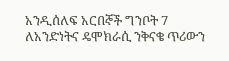አንዲሰለፍ አርበኞች ግንቦት 7 ለአንድነትና ዴሞክራሲ ንቅናቄ ጥሪውን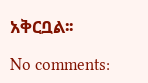አቅርቧል፡፡

No comments: